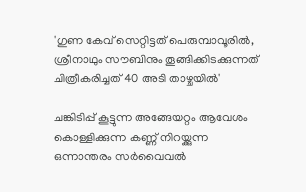'ഗുണ കേവ് സെറ്റിട്ടത് പെരുമ്പാവൂരിൽ, ശ്രീനാഥും സൗബിനും തൂങ്ങിക്കിടക്കുന്നത് ചിത്രീകരിച്ചത് 40 അടി താഴ്ചയിൽ'

ചങ്കിടിപ്പ് കൂട്ടുന്ന അങ്ങേയറ്റം ആവേശം കൊള്ളിക്കുന്ന കണ്ണ് നിറയ്ക്കുന്ന ഒന്നാന്തരം സർവൈവൽ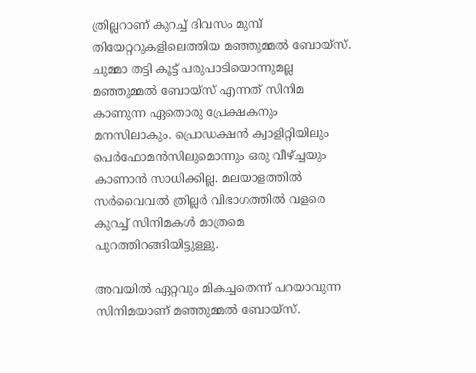ത്രില്ലറാണ് കുറച്ച് ദിവസം മുമ്പ് തിയേറ്ററുകളിലെത്തിയ മഞ്ഞുമ്മൽ ബോയ്സ്. ചുമ്മാ തട്ടി കൂട്ട് പരുപാടിയൊന്നുമല്ല മഞ്ഞുമ്മൽ ബോയ്സ് എന്നത് സിനിമ കാണുന്ന ഏതൊരു പ്രേക്ഷകനും മനസിലാകും. പ്രൊഡക്ഷൻ ക്വാളിറ്റിയിലും പെർഫോമൻസിലുമൊന്നും ഒരു വീഴ്ച്ചയും കാണാൻ സാധിക്കില്ല. മലയാളത്തിൽ സർവൈവൽ ത്രില്ലർ വിഭാഗത്തിൽ വളരെ കുറച്ച് സിനിമകൾ മാത്രമെ പുറത്തിറങ്ങിയിട്ടുള്ളു.

അവയിൽ ഏറ്റവും മികച്ചതെന്ന് പറയാവുന്ന സിനിമയാണ് മഞ്ഞുമ്മൽ ബോയ്സ്.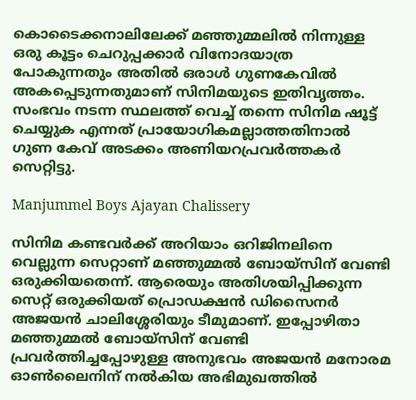കൊടൈക്കനാലിലേക്ക് മഞ്ഞുമ്മലിൽ നിന്നുള്ള ഒരു കൂട്ടം ചെറുപ്പക്കാർ വിനോദയാത്ര പോകുന്നതും അതിൽ ഒരാൾ ഗുണകേവിൽ അകപ്പെടുന്നതുമാണ് സിനിമയുടെ ഇതിവൃത്തം. സംഭവം നടന്ന സ്ഥലത്ത് വെച്ച് തന്നെ സിനിമ ഷൂട്ട് ചെയ്യുക എന്നത് പ്രായോഗികമല്ലാത്തതിനാൽ ഗുണ കേവ് അടക്കം അണിയറപ്രവർത്തകർ സെറ്റിട്ടു.

Manjummel Boys Ajayan Chalissery

സിനിമ കണ്ടവർക്ക് അറിയാം ഒറിജിനലിനെ വെല്ലുന്ന സെറ്റാണ് മഞ്ഞുമ്മൽ‌ ബോയ്സിന് വേണ്ടി ഒരുക്കിയതെന്ന്. ആരെയും അതിശയിപ്പിക്കുന്ന സെറ്റ് ഒരുക്കിയത് പ്രൊഡക്ഷൻ ഡിസൈനർ അജയൻ ചാലിശ്ശേരിയും ടീമുമാണ്. ഇപ്പോഴിതാ മഞ്ഞുമ്മൽ ബോയ്സിന് വേണ്ടി പ്രവർത്തിച്ചപ്പോഴുള്ള അനുഭവം അജയൻ മനോരമ ഓൺലൈനിന് നൽകിയ അഭിമുഖത്തിൽ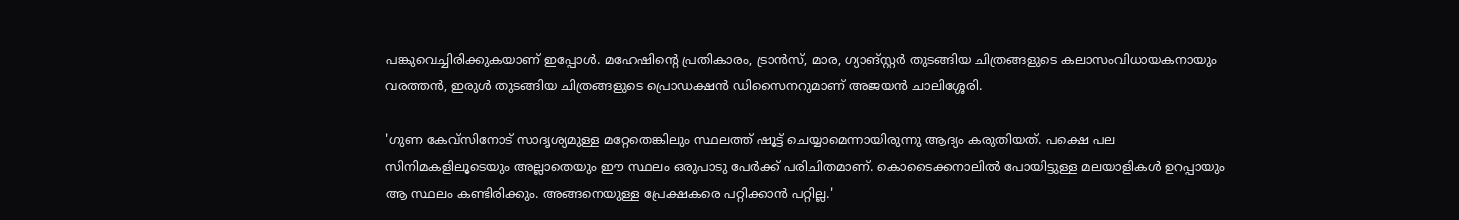പങ്കുവെച്ചിരിക്കുകയാണ് ഇപ്പോൾ. മഹേഷിന്റെ പ്രതികാരം, ട്രാൻസ്, മാര, ഗ്യാങ്സ്റ്റർ തുടങ്ങിയ ചിത്രങ്ങളുടെ കലാസംവിധായകനായും വരത്തൻ, ഇരുൾ തുടങ്ങിയ ചിത്രങ്ങളുടെ പ്രൊഡക്ഷൻ ഡിസൈനറുമാണ് അജയൻ ചാലിശ്ശേരി.

'ഗുണ കേവ്സിനോട് സാദൃശ്യമുള്ള മറ്റേതെങ്കിലും സ്ഥലത്ത് ഷൂട്ട് ചെയ്യാമെന്നായിരുന്നു ആദ്യം കരുതിയത്. പക്ഷെ പല സിനിമകളിലൂടെയും അല്ലാതെയും ഈ സ്ഥലം ഒരുപാടു പേർക്ക് പരിചിതമാണ്. കൊടൈക്കനാലിൽ പോയിട്ടുള്ള മലയാളികൾ ഉറപ്പായും ആ സ്ഥലം കണ്ടിരിക്കും. അങ്ങനെയുള്ള പ്രേക്ഷകരെ പറ്റിക്കാൻ പറ്റില്ല.'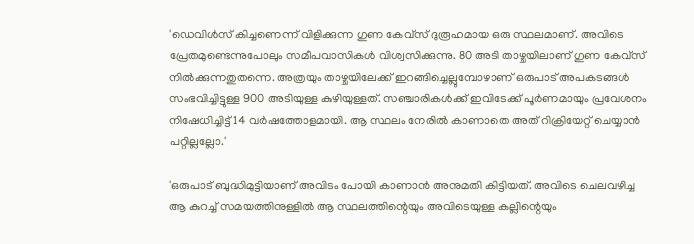'ഡെവിൾസ് കിച്ചണെന്ന് വിളിക്കുന്ന ഗുണ കേവ്സ് ദുരൂഹമായ ഒരു സ്ഥലമാണ്. അവിടെ പ്രേതമുണ്ടെന്നുപോലും സമീപവാസികൾ വിശ്വസിക്കുന്നു. 80 അടി താഴ്ചയിലാണ് ഗുണ കേവ്സ് നിൽക്കുന്നതുതന്നെ. അത്രയും താഴ്ചയിലേക്ക് ഇറങ്ങിച്ചെല്ലുമ്പോഴാണ് ഒരുപാട് അപകടങ്ങൾ സംഭവിച്ചിട്ടുള്ള 900 അടിയുള്ള കുഴിയുള്ളത്. സഞ്ചാരികൾക്ക് ഇവിടേക്ക് പൂർണമായും പ്രവേശനം നിഷേധിച്ചിട്ട് 14 വർഷത്തോളമായി. ആ സ്ഥലം നേരിൽ കാണാതെ അത് റിക്രിയേറ്റ് ചെയ്യാൻ പറ്റില്ലല്ലോ.'

'ഒരുപാട് ബുദ്ധിമുട്ടിയാണ് അവിടം പോയി കാണാൻ അനുമതി കിട്ടിയത്. അവിടെ ചെലവഴിച്ച ആ കുറച്ച് സമയത്തിനുള്ളിൽ ആ സ്ഥലത്തിന്റെയും അവിടെയുള്ള കല്ലിന്റെയും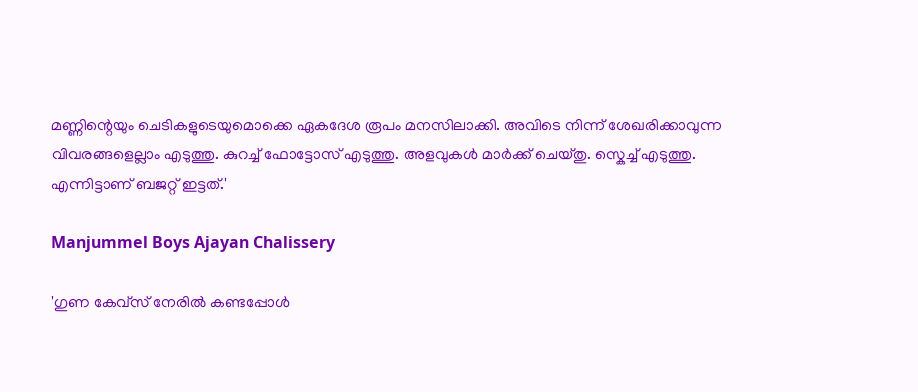മണ്ണിന്റെയും ചെടികളുടെയുമൊക്കെ ഏകദേശ രൂപം മനസിലാക്കി. അവിടെ നിന്ന് ശേഖരിക്കാവുന്ന വിവരങ്ങളെല്ലാം എടുത്തു. കുറച്ച് ഫോട്ടോസ് എടുത്തു. അളവുകൾ മാർക്ക് ചെയ്തു. സ്കെച്ച് എടുത്തു. എന്നിട്ടാണ് ബജറ്റ് ഇട്ടത്.'

Manjummel Boys Ajayan Chalissery

'ഗുണ കേവ്സ് നേരിൽ കണ്ടപ്പോൾ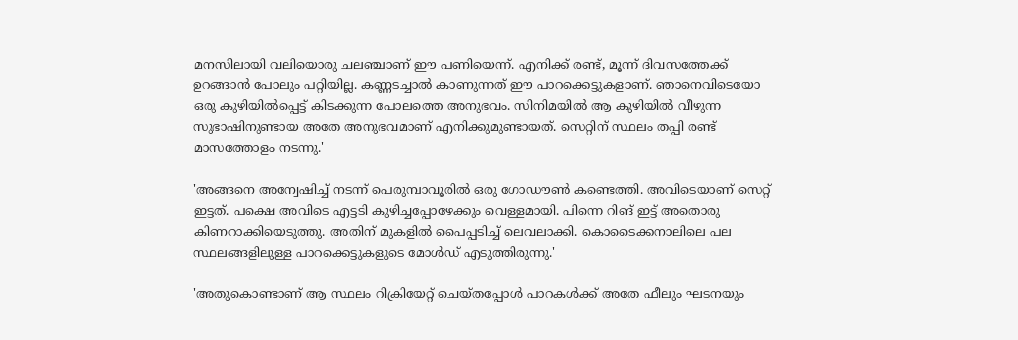മനസിലായി വലിയൊരു ചലഞ്ചാണ് ഈ പണിയെന്ന്. എനിക്ക് രണ്ട്, മൂന്ന് ദിവസത്തേക്ക് ഉറങ്ങാൻ പോലും പറ്റിയില്ല. കണ്ണടച്ചാൽ കാണുന്നത് ഈ പാറക്കെട്ടുകളാണ്. ഞാനെവിടെയോ ഒരു കുഴിയിൽപ്പെട്ട് കിടക്കുന്ന പോലത്തെ അനുഭവം. സിനിമയിൽ ആ കുഴിയിൽ വീഴുന്ന സുഭാഷിനുണ്ടായ അതേ അനുഭവമാണ് എനിക്കുമുണ്ടായത്. സെറ്റിന് സ്ഥലം തപ്പി രണ്ട് മാസത്തോളം നടന്നു.'

'അങ്ങനെ അന്വേഷിച്ച് നടന്ന് പെരുമ്പാവൂരിൽ ഒരു ഗോഡൗൺ കണ്ടെത്തി. അവിടെയാണ് സെറ്റ് ഇട്ടത്. പക്ഷെ അവിടെ എട്ടടി കുഴിച്ചപ്പോഴേക്കും വെള്ളമായി. പിന്നെ റിങ് ഇട്ട് അതൊരു കിണറാക്കിയെടുത്തു. അതിന് മുകളിൽ പൈപ്പടിച്ച് ലെവലാക്കി. കൊടൈക്കനാലിലെ പല സ്ഥലങ്ങളിലുള്ള പാറക്കെട്ടുകളുടെ മോൾഡ് എടുത്തിരുന്നു.'

'അതുകൊണ്ടാണ് ആ സ്ഥലം റിക്രിയേറ്റ് ചെയ്തപ്പോൾ പാറകൾക്ക് അതേ ഫീലും ഘടനയും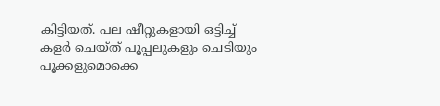കിട്ടിയത്. പല ഷീറ്റുകളായി ഒട്ടിച്ച് കളർ ചെയ്ത് പൂപ്പലുകളും ചെടിയും പൂക്കളുമൊക്കെ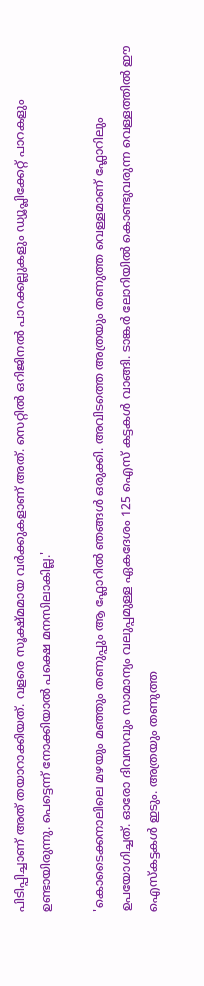പിടിപ്പിച്ചാണ് അത് തയാറാക്കിയത്. വളരെ സൂക്ഷ്മമായ വർക്കുകളാണ് അത്. സെറ്റിൽ ഒറിജിനൽ പാറക്കല്ലുകളും ഡ്യൂപ്ലിക്കേറ്റ് പാറകളും ഉണ്ടായിരുന്നു. പെട്ടെന്ന് നോക്കിയാൽ പക്ഷെ മനസിലാകില്ല.'

'കൊടൈക്കനാലിലെ മഴയും മഞ്ഞും തണുപ്പും ആ ഫ്ലോറിൽ ഞങ്ങൾ ഒരുക്കി. അവിടത്തെ അത്രയും തണുത്ത വെള്ളമാണ് ഫ്ലോറിലും ഉപയോഗിച്ചത്. ഓരോ ദിവസവും സാമാന്യം വലുപ്പമുള്ള ഏകദേശം 125 ഐസ് കട്ടകൾ വാങ്ങി. ടാങ്കർ ലോറിയിൽ കൊണ്ടുവരുന്ന വെള്ളത്തിൽ ഈ ഐസ്കട്ടകൾ ഇടും. അത്രയും തണുത്ത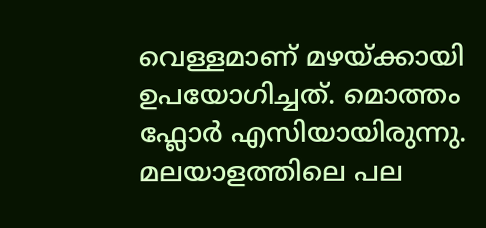വെള്ളമാണ് മഴയ്ക്കായി ഉപയോഗിച്ചത്. മൊത്തം ഫ്ലോർ എസിയായിരുന്നു. മലയാളത്തിലെ പല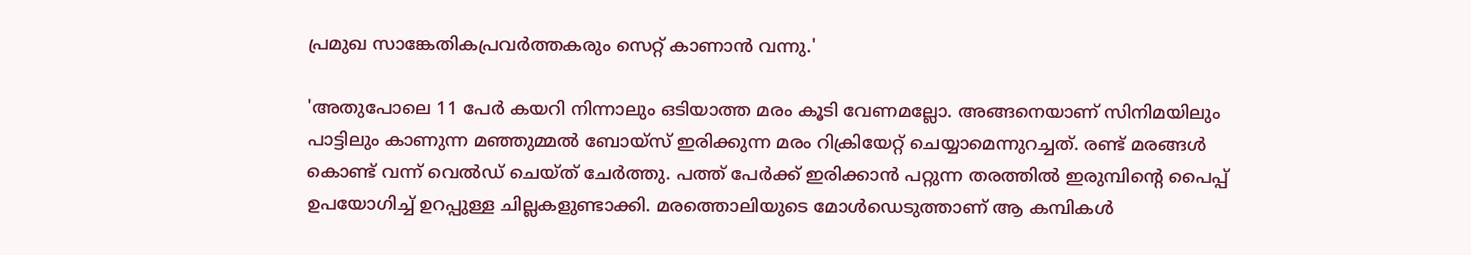പ്രമുഖ സാങ്കേതികപ്രവർത്തകരും സെറ്റ് കാണാൻ വന്നു.'

'അതുപോലെ 11 പേർ കയറി നിന്നാലും ഒടിയാത്ത മരം കൂടി വേണമല്ലോ. അങ്ങനെയാണ് സിനിമയിലും പാട്ടിലും കാണുന്ന മഞ്ഞുമ്മൽ ബോയ്സ് ഇരിക്കുന്ന മരം റിക്രിയേറ്റ് ചെയ്യാമെന്നുറച്ചത്. രണ്ട് മരങ്ങൾ കൊണ്ട് വന്ന് വെൽഡ് ചെയ്ത് ചേർത്തു. പത്ത് പേർക്ക് ഇരിക്കാൻ പറ്റുന്ന തരത്തിൽ ഇരുമ്പിന്റെ പൈപ്പ് ഉപയോഗിച്ച് ഉറപ്പുള്ള ചില്ലകളുണ്ടാക്കി. മരത്തൊലിയുടെ മോൾഡെടുത്താണ് ആ കമ്പികൾ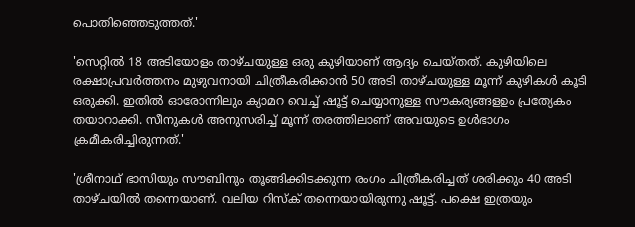പൊതിഞ്ഞെടുത്തത്.'

'സെറ്റിൽ 18 അടിയോളം താഴ്ചയുള്ള ഒരു കുഴിയാണ് ആദ്യം ചെയ്തത്. കുഴിയിലെ രക്ഷാപ്രവർത്തനം മുഴുവനായി ചിത്രീകരിക്കാൻ 50 അടി താഴ്ചയുള്ള മൂന്ന് കുഴികൾ കൂടി ഒരുക്കി. ഇതിൽ ഓരോന്നിലും ക്യാമറ വെച്ച് ഷൂട്ട് ചെയ്യാനുള്ള സൗകര്യങ്ങളഉം പ്രത്യേകം തയാറാക്കി. സീനുകൾ അനുസരിച്ച് മൂന്ന് തരത്തിലാണ് അവയുടെ ഉൾഭാഗം ക്രമീകരിച്ചിരുന്നത്.'

'ശ്രീനാഥ് ഭാസിയും സൗബിനും തൂങ്ങിക്കിടക്കുന്ന രംഗം ചിത്രീകരിച്ചത് ശരിക്കും 40 അടി താഴ്ചയിൽ തന്നെയാണ്. വലിയ റിസ്ക് തന്നെയായിരുന്നു ഷൂട്ട്. പക്ഷെ ഇത്രയും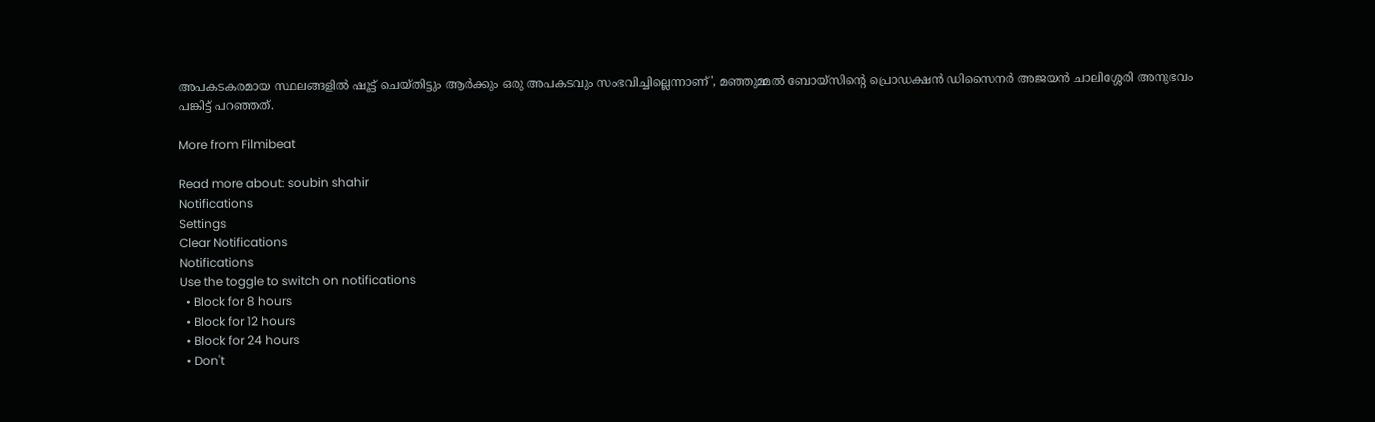അപകടകരമായ സ്ഥലങ്ങളിൽ ഷൂട്ട് ചെയ്തിട്ടും ആർക്കും ഒരു അപകടവും സംഭവിച്ചില്ലെന്നാണ്', മഞ്ഞുമ്മൽ ബോയ്സിന്റെ പ്രൊഡക്ഷൻ ഡിസൈനർ അജയൻ ചാലിശ്ശേരി അനുഭവം പങ്കിട്ട് പറഞ്ഞത്.

More from Filmibeat

Read more about: soubin shahir
Notifications
Settings
Clear Notifications
Notifications
Use the toggle to switch on notifications
  • Block for 8 hours
  • Block for 12 hours
  • Block for 24 hours
  • Don't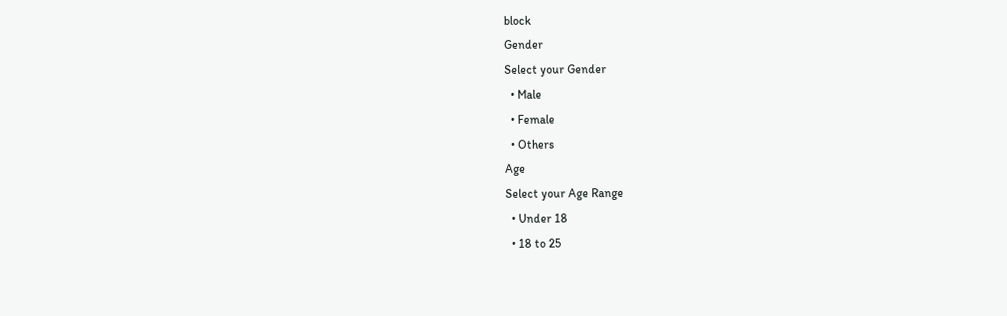block
Gender
Select your Gender
  • Male
  • Female
  • Others
Age
Select your Age Range
  • Under 18
  • 18 to 25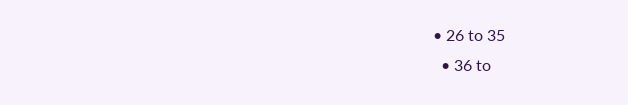• 26 to 35
  • 36 to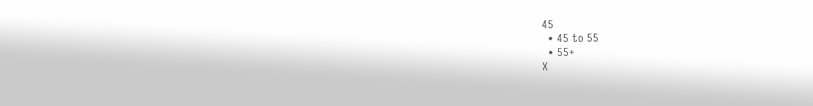45
  • 45 to 55
  • 55+
X